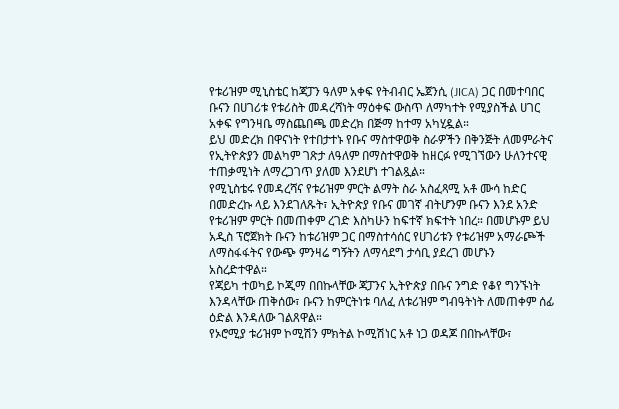የቱሪዝም ሚኒስቴር ከጃፓን ዓለም አቀፍ የትብብር ኤጀንሲ (JICA) ጋር በመተባበር ቡናን በሀገሪቱ የቱሪስት መዳረሻነት ማዕቀፍ ውስጥ ለማካተት የሚያስችል ሀገር አቀፍ የግንዛቤ ማስጨበጫ መድረክ በጅማ ከተማ አካሂዷል።
ይህ መድረክ በዋናነት የተበታተኑ የቡና ማስተዋወቅ ስራዎችን በቅንጅት ለመምራትና የኢትዮጵያን መልካም ገጽታ ለዓለም በማስተዋወቅ ከዘርፉ የሚገኘውን ሁለንተናዊ ተጠቃሚነት ለማረጋገጥ ያለመ እንደሆነ ተገልጿል።
የሚኒስቴሩ የመዳረሻና የቱሪዝም ምርት ልማት ስራ አስፈጻሚ አቶ ሙሳ ከድር በመድረኩ ላይ እንደገለጹት፣ ኢትዮጵያ የቡና መገኛ ብትሆንም ቡናን እንደ አንድ የቱሪዝም ምርት በመጠቀም ረገድ እስካሁን ከፍተኛ ክፍተት ነበረ። በመሆኑም ይህ አዲስ ፕሮጀክት ቡናን ከቱሪዝም ጋር በማስተሳሰር የሀገሪቱን የቱሪዝም አማራጮች ለማስፋፋትና የውጭ ምንዛሬ ግኝትን ለማሳደግ ታሳቢ ያደረገ መሆኑን አስረድተዋል።
የጃይካ ተወካይ ኮጂማ በበኩላቸው ጃፓንና ኢትዮጵያ በቡና ንግድ የቆየ ግንኙነት እንዳላቸው ጠቅሰው፣ ቡናን ከምርትነቱ ባለፈ ለቱሪዝም ግብዓትነት ለመጠቀም ሰፊ ዕድል እንዳለው ገልጸዋል።
የኦሮሚያ ቱሪዝም ኮሚሽን ምክትል ኮሚሽነር አቶ ነጋ ወዳጆ በበኩላቸው፣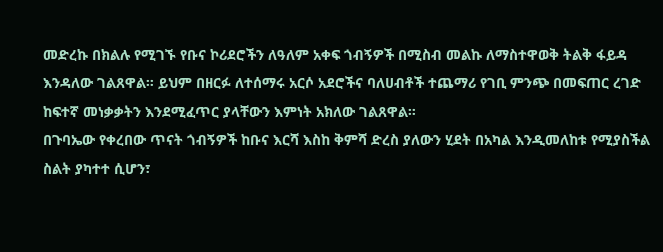መድረኩ በክልሉ የሚገኙ የቡና ኮሪደሮችን ለዓለም አቀፍ ጎብኝዎች በሚስብ መልኩ ለማስተዋወቅ ትልቅ ፋይዳ እንዳለው ገልጸዋል። ይህም በዘርፉ ለተሰማሩ አርሶ አደሮችና ባለሀብቶች ተጨማሪ የገቢ ምንጭ በመፍጠር ረገድ ከፍተኛ መነቃቃትን እንደሚፈጥር ያላቸውን እምነት አክለው ገልጸዋል።
በጉባኤው የቀረበው ጥናት ጎብኝዎች ከቡና እርሻ እስከ ቅምሻ ድረስ ያለውን ሂደት በአካል እንዲመለከቱ የሚያስችል ስልት ያካተተ ሲሆን፣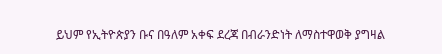ይህም የኢትዮጵያን ቡና በዓለም አቀፍ ደረጃ በብራንድነት ለማስተዋወቅ ያግዛል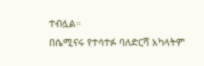ተብሏል።
በሴሚናሩ የተሳተፉ ባለድርሻ አካላትም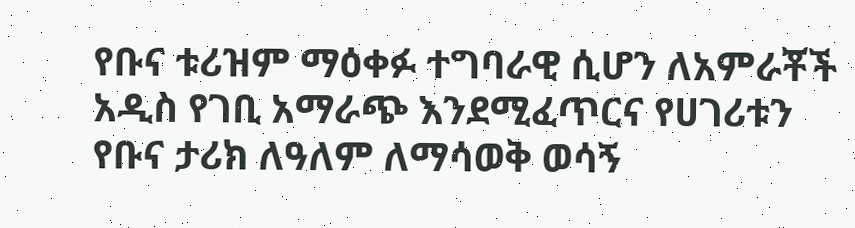የቡና ቱሪዝም ማዕቀፉ ተግባራዊ ሲሆን ለአምራቾች አዲስ የገቢ አማራጭ እንደሚፈጥርና የሀገሪቱን የቡና ታሪክ ለዓለም ለማሳወቅ ወሳኝ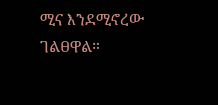ሚና እንደሚኖረው ገልፀዋል።